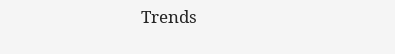Trends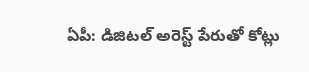ఏపీ: డిజిటల్ అరెస్ట్ పేరుతో కోట్లు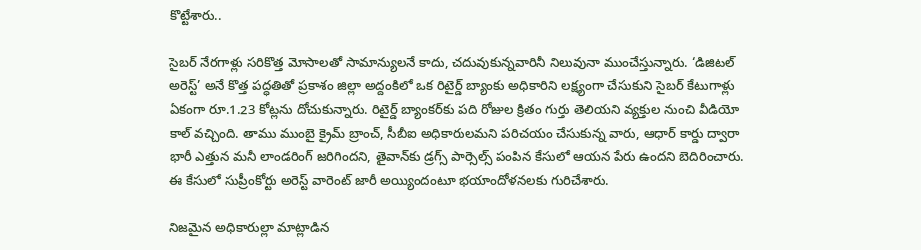కొట్టేశారు..

సైబర్ నేరగాళ్లు సరికొత్త మోసాలతో సామాన్యులనే కాదు, చదువుకున్నవారినీ నిలువునా ముంచేస్తున్నారు. ‘డిజిటల్ అరెస్ట్’ అనే కొత్త పద్ధతితో ప్రకాశం జిల్లా అద్దంకిలో ఒక రిటైర్డ్ బ్యాంకు అధికారిని లక్ష్యంగా చేసుకుని సైబర్ కేటుగాళ్లు ఏకంగా రూ.1.23 కోట్లను దోచుకున్నారు. రిటైర్డ్ బ్యాంకర్‌కు పది రోజుల క్రితం గుర్తు తెలియని వ్యక్తుల నుంచి వీడియో కాల్ వచ్చింది. తాము ముంబై క్రైమ్ బ్రాంచ్, సీబీఐ అధికారులమని పరిచయం చేసుకున్న వారు, ఆధార్ కార్డు ద్వారా భారీ ఎత్తున మనీ లాండరింగ్ జరిగిందని, తైవాన్‌కు డ్రగ్స్ పార్సెల్స్ పంపిన కేసులో ఆయన పేరు ఉందని బెదిరించారు. ఈ కేసులో సుప్రీంకోర్టు అరెస్ట్ వారెంట్ జారీ అయ్యిందంటూ భయాందోళనలకు గురిచేశారు.

నిజమైన అధికారుల్లా మాట్లాడిన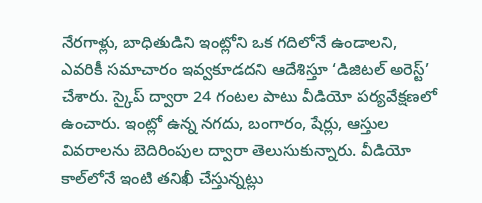నేరగాళ్లు, బాధితుడిని ఇంట్లోని ఒక గదిలోనే ఉండాలని, ఎవరికీ సమాచారం ఇవ్వకూడదని ఆదేశిస్తూ ‘డిజిటల్ అరెస్ట్’ చేశారు. స్కైప్ ద్వారా 24 గంటల పాటు వీడియో పర్యవేక్షణలో ఉంచారు. ఇంట్లో ఉన్న నగదు, బంగారం, షేర్లు, ఆస్తుల వివరాలను బెదిరింపుల ద్వారా తెలుసుకున్నారు. వీడియో కాల్‌లోనే ఇంటి తనిఖీ చేస్తున్నట్లు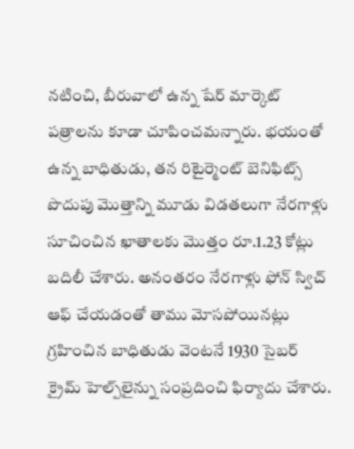నటించి, బీరువాలో ఉన్న షేర్ మార్కెట్ పత్రాలను కూడా చూపించమన్నారు. భయంతో ఉన్న బాధితుడు, తన రిటైర్మెంట్ బెనిఫిట్స్ పొదుపు మొత్తాన్ని మూడు విడతలుగా నేరగాళ్లు సూచించిన ఖాతాలకు మొత్తం రూ.1.23 కోట్లు బదిలీ చేశారు. అనంతరం నేరగాళ్లు ఫోన్ స్విచ్ ఆఫ్ చేయడంతో తాము మోసపోయినట్లు గ్రహించిన బాధితుడు వెంటనే 1930 సైబర్ క్రైమ్ హెల్ప్‌లైన్ను సంప్రదించి ఫిర్యాదు చేశారు.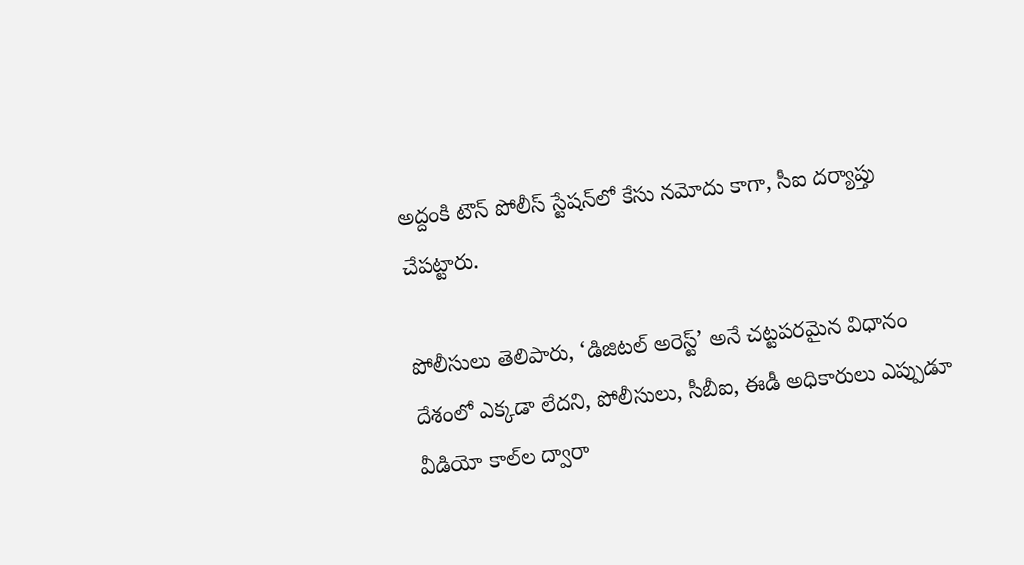అద్దంకి టౌన్ పోలీస్ స్టేషన్‌లో కేసు నమోదు కాగా, సీఐ దర్యాప్తు చేపట్టారు.

పోలీసులు తెలిపారు, ‘డిజిటల్ అరెస్ట్’ అనే చట్టపరమైన విధానం దేశంలో ఎక్కడా లేదని, పోలీసులు, సీబీఐ, ఈడీ అధికారులు ఎప్పుడూ వీడియో కాల్‌ల ద్వారా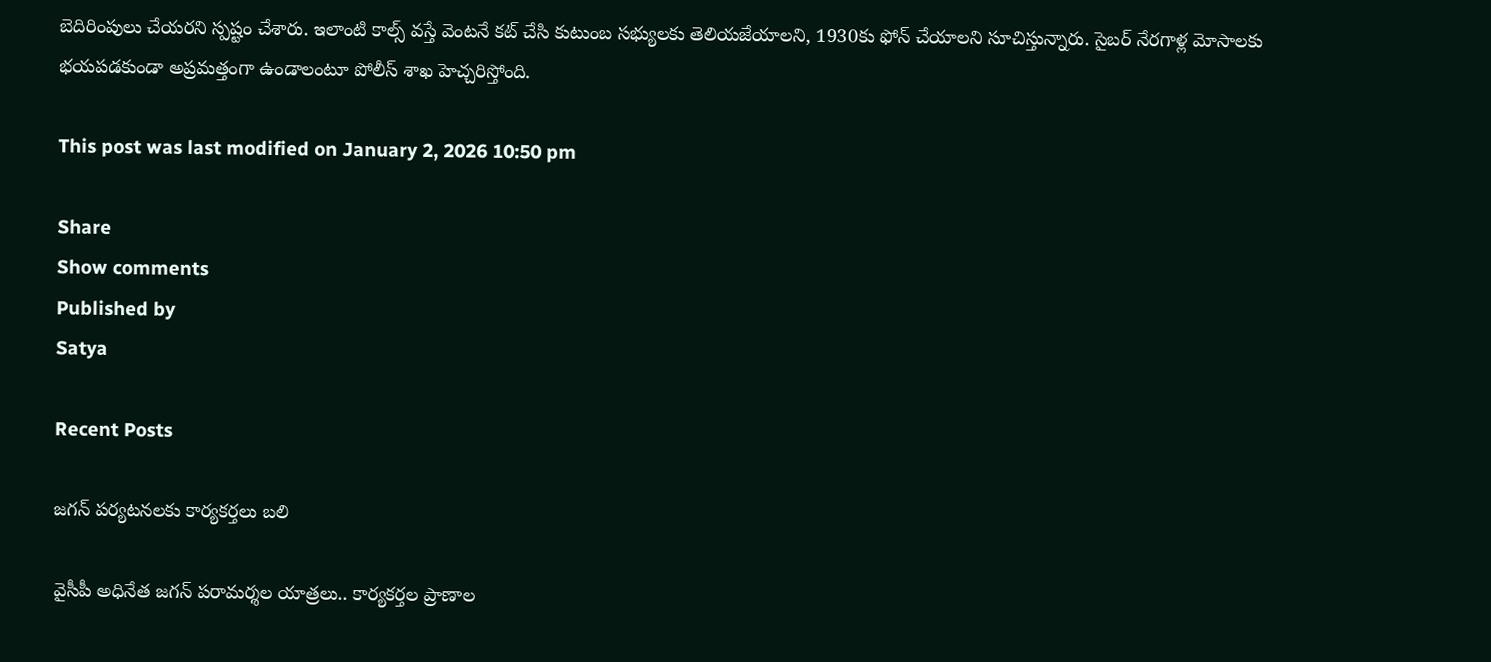బెదిరింపులు చేయరని స్పష్టం చేశారు. ఇలాంటి కాల్స్ వస్తే వెంటనే కట్ చేసి కుటుంబ సభ్యులకు తెలియజేయాలని, 1930కు ఫోన్ చేయాలని సూచిస్తున్నారు. సైబర్ నేరగాళ్ల మోసాలకు భయపడకుండా అప్రమత్తంగా ఉండాలంటూ పోలీస్ శాఖ హెచ్చరిస్తోంది.

This post was last modified on January 2, 2026 10:50 pm

Share
Show comments
Published by
Satya

Recent Posts

జగన్ పర్యటనలకు కార్యకర్తలు బలి

వైసీపీ అధినేత జ‌గ‌న్ ప‌రామ‌ర్శ‌ల యాత్ర‌లు.. కార్య‌క‌ర్త‌ల ప్రాణాల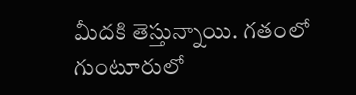మీద‌కి తెస్తున్నాయి. గ‌తంలో గుంటూరులో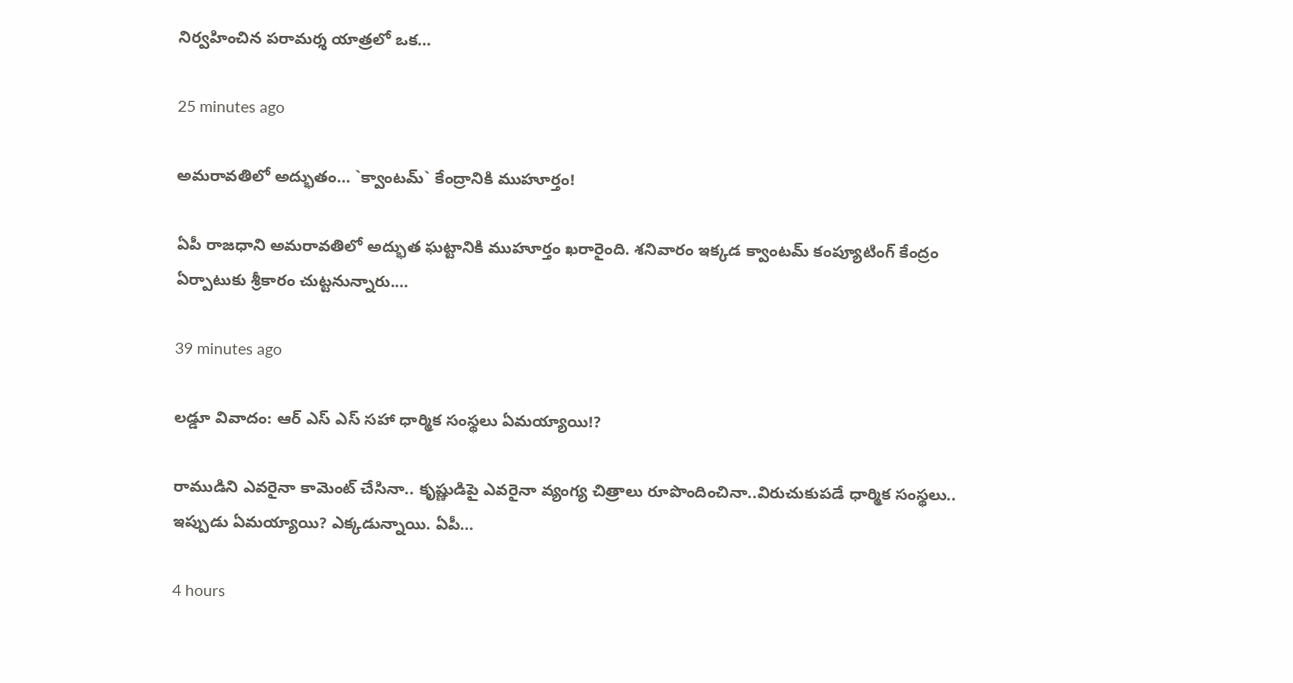నిర్వ‌హించిన ప‌రామ‌ర్శ యాత్ర‌లో ఒక…

25 minutes ago

అమ‌రావ‌తిలో అద్భుతం… `క్వాంట‌మ్` కేంద్రానికి ముహూర్తం!

ఏపీ రాజ‌ధాని అమ‌రావ‌తిలో అద్భుత ఘ‌ట్టానికి ముహూర్తం ఖ‌రారైంది. శ‌నివారం ఇక్క‌డ క్వాంట‌మ్ కంప్యూటింగ్ కేంద్రం ఏర్పాటుకు శ్రీకారం చుట్ట‌నున్నారు.…

39 minutes ago

ల‌డ్డూ వివాదం: ఆర్ ఎస్ ఎస్ స‌హా ధార్మిక సంస్థ‌లు ఏమ‌య్యాయి!?

రాముడిని ఎవ‌రైనా కామెంట్ చేసినా.. కృష్ణుడిపై ఎవ‌రైనా వ్యంగ్య చిత్రాలు రూపొందించినా..విరుచుకుప‌డే ధార్మిక సంస్థ‌లు.. ఇప్పుడు ఏమ‌య్యాయి? ఎక్క‌డున్నాయి. ఏపీ…

4 hours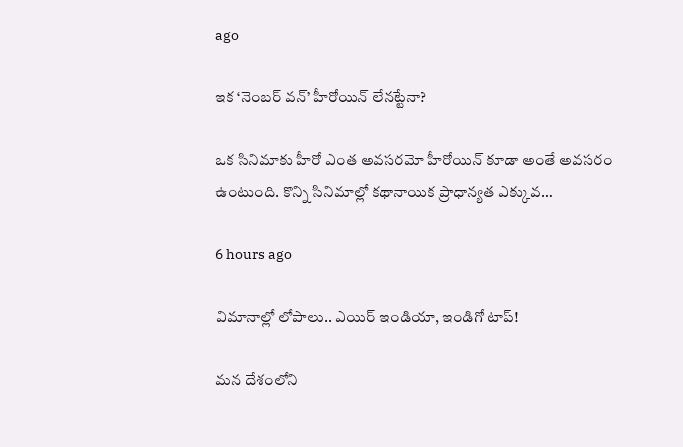ago

ఇక ‘నెంబర్ వన్’ హీరోయిన్ లేనట్టేనా?

ఒక సినిమాకు హీరో ఎంత అవసరమో హీరోయిన్ కూడా అంతే అవసరం ఉంటుంది. కొన్ని సినిమాల్లో కథానాయిక ప్రాధాన్యత ఎక్కువ…

6 hours ago

విమానాల్లో లోపాలు.. ఎయిర్ ఇండియా, ఇండిగో టాప్!

మన దేశంలోని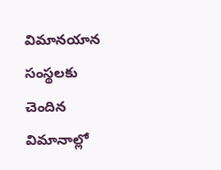విమానయాన సంస్థలకు చెందిన విమానాల్లో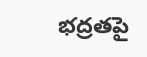భద్రతపై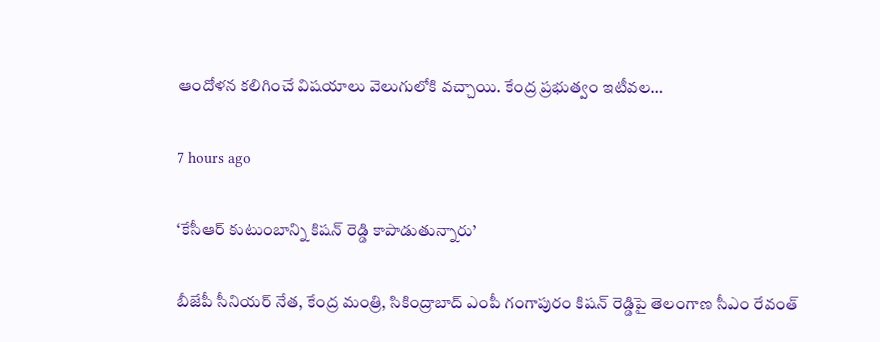ఆందోళన కలిగించే విషయాలు వెలుగులోకి వచ్చాయి. కేంద్ర ప్రభుత్వం ఇటీవల…

7 hours ago

‘కేసీఆర్ కుటుంబాన్ని కిషన్ రెడ్డి కాపాడుతున్నారు’

బీజేపీ సీనియ‌ర్ నేత‌, కేంద్ర మంత్రి, సికింద్రాబాద్ ఎంపీ గంగాపురం కిష‌న్ రెడ్డిపై తెలంగాణ సీఎం రేవంత్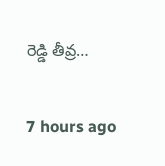రెడ్డి తీవ్ర…

7 hours ago